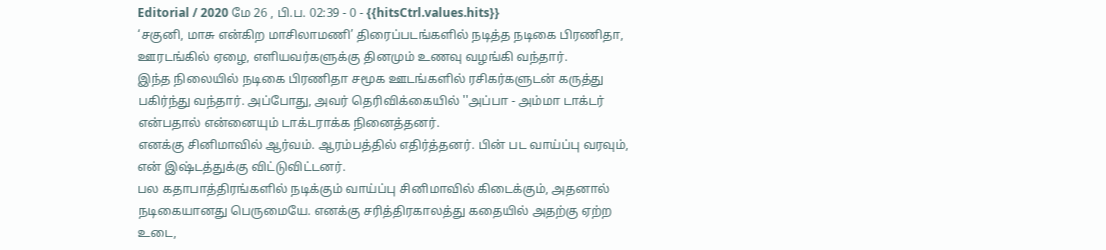Editorial / 2020 மே 26 , பி.ப. 02:39 - 0 - {{hitsCtrl.values.hits}}
‘சகுனி, மாசு என்கிற மாசிலாமணி’ திரைப்படங்களில் நடித்த நடிகை பிரணிதா, ஊரடங்கில் ஏழை, எளியவர்களுக்கு தினமும் உணவு வழங்கி வந்தார்.
இந்த நிலையில் நடிகை பிரணிதா சமூக ஊடங்களில் ரசிகர்களுடன் கருத்து பகிர்ந்து வந்தார். அப்போது, அவர் தெரிவிக்கையில் ''அப்பா - அம்மா டாக்டர் என்பதால் என்னையும் டாக்டராக்க நினைத்தனர்.
எனக்கு சினிமாவில் ஆர்வம். ஆரம்பத்தில் எதிர்த்தனர். பின் பட வாய்ப்பு வரவும், என் இஷ்டத்துக்கு விட்டுவிட்டனர்.
பல கதாபாத்திரங்களில் நடிக்கும் வாய்ப்பு சினிமாவில் கிடைக்கும், அதனால் நடிகையானது பெருமையே. எனக்கு சரித்திரகாலத்து கதையில் அதற்கு ஏற்ற உடை,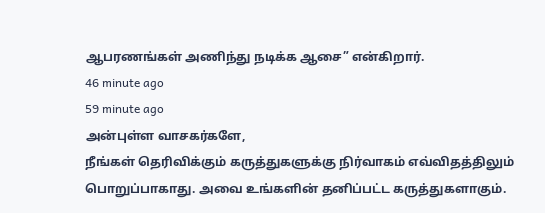ஆபரணங்கள் அணிந்து நடிக்க ஆசை” என்கிறார்.
46 minute ago
59 minute ago
அன்புள்ள வாசகர்களே,
நீங்கள் தெரிவிக்கும் கருத்துகளுக்கு நிர்வாகம் எவ்விதத்திலும் பொறுப்பாகாது. அவை உங்களின் தனிப்பட்ட கருத்துகளாகும்.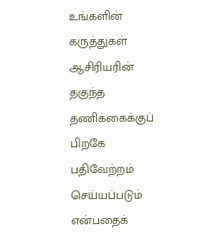உங்களின் கருத்துகள் ஆசிரியரின் தகுந்த தணிக்கைக்குப் பிறகே பதிவேற்றம் செய்யப்படும் என்பதைக்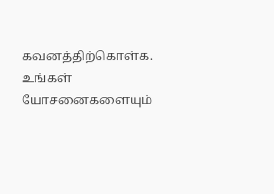கவனத்திற்கொள்க. உங்கள் யோசனைகளையும்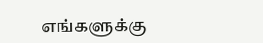எங்களுக்கு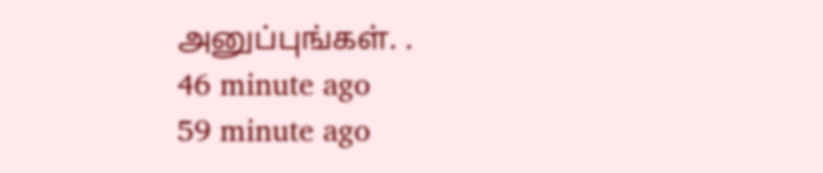அனுப்புங்கள். .
46 minute ago
59 minute ago